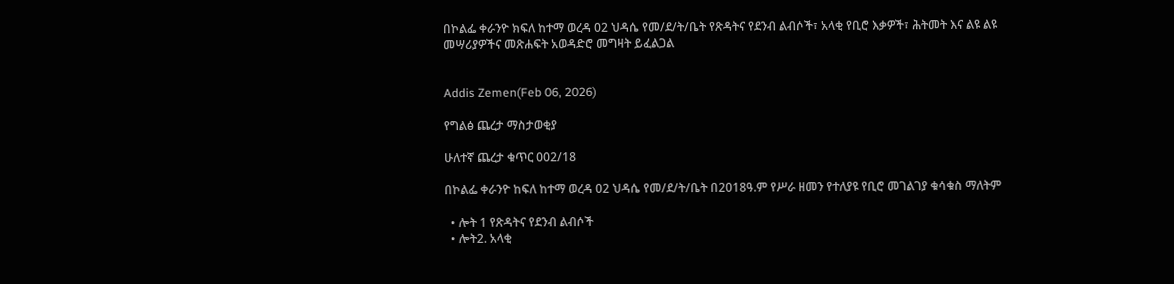በኮልፌ ቀራንዮ ክፍለ ከተማ ወረዳ 02 ህዳሴ የመ/ደ/ት/ቤት የጽዳትና የደንብ ልብሶች፣ አላቂ የቢሮ እቃዎች፣ ሕትመት እና ልዩ ልዩ መሣሪያዎችና መጽሐፍት አወዳድሮ መግዛት ይፈልጋል


Addis Zemen(Feb 06, 2026)

የግልፅ ጨረታ ማስታወቂያ

ሁለተኛ ጨረታ ቁጥር 002/18

በኮልፌ ቀራንዮ ከፍለ ከተማ ወረዳ 02 ህዳሴ የመ/ደ/ት/ቤት በ2018ዓ.ም የሥራ ዘመን የተለያዩ የቢሮ መገልገያ ቁሳቁስ ማለትም

  • ሎት 1 የጽዳትና የደንብ ልብሶች
  • ሎት2. አላቂ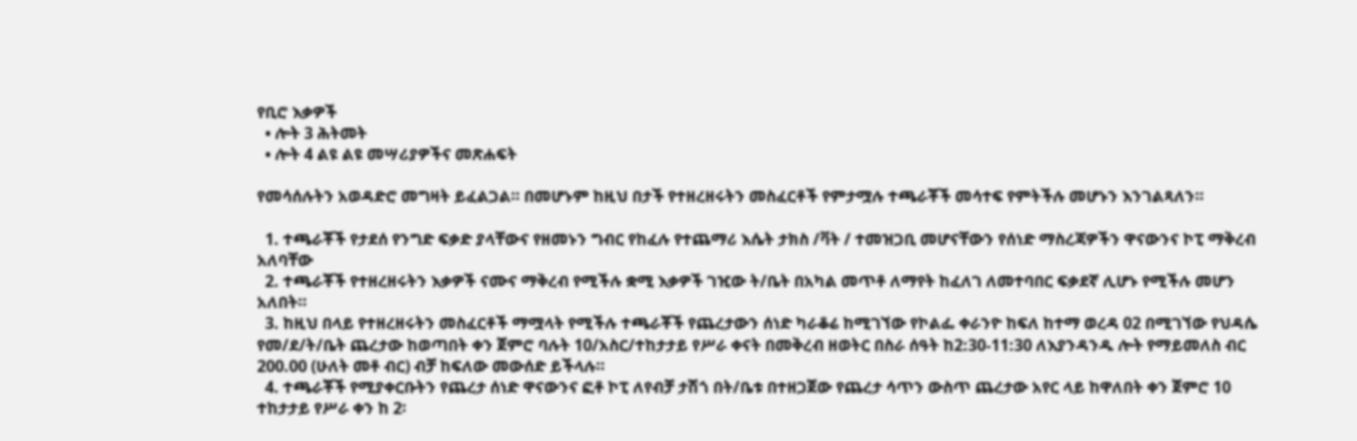የቢሮ እቃዎች
  • ሎት 3 ሕትመት
  • ሎት 4 ልዩ ልዩ መሣሪያዎችና መጽሐፍት

የመሳሰሉትን አወዳድሮ መግዛት ይፈልጋል። በመሆኑም ከዚህ በታች የተዘረዘሩትን መስፈርቶች የምታሟሉ ተጫራቾች መሳተፍ የምትችሉ መሆኑን እንገልጻለን።

  1. ተጫራቾች የታደሰ የንግድ ፍቃድ ያላቸውና የዘመኑን ግብር የከፈሉ የተጨማሪ እሴት ታክስ /ቫት / ተመዝጋቢ መሆናቸውን የሰነድ ማስረጃዎችን ዋናውንና ኮፒ ማቅረብ አለባቸው
  2. ተጫራቾች የተዘረዘሩትን እቃዎች ናሙና ማቅረብ የሚችሉ ቋሚ እቃዎች ገዢው ት/ቤት በአካል መጥቶ ለማየት ከፈለገ ለመተባበር ፍቃደኛ ሊሆኑ የሚችሉ መሆን አለበት።
  3. ከዚህ በላይ የተዘረዘሩትን መስፈርቶች ማሟላት የሚችሉ ተጫራቾች የጨረታውን ሰነድ ካራቆሬ ከሚገኘው የኮልፌ ቀራንዮ ከፍለ ከተማ ወረዳ 02 በሚገኘው የህዳሴ የመ/ደ/ት/ቤት ጨረታው ከወጣበት ቀን ጀምሮ ባሉት 10/አስር/ተከታታይ የሥራ ቀናት በመቅረብ ዘወትር በስራ ሰዓት ከ2:30-11:30 ለእያንዳንዱ ሎት የማይመለስ ብር 200.00 (ሁለት መቶ ብር) ብቻ ከፍለው መውሰድ ይችላሉ።
  4. ተጫራቾች የሚያቀርቡትን የጨረታ ሰነድ ዋናውንና ፎቶ ኮፒ ለየብቻ ታሽጎ በት/ቤቱ በተዘጋጀው የጨረታ ሳጥን ውስጥ ጨረታው አየር ላይ ከዋለበት ቀን ጀምሮ 10 ተከታታይ የሥራ ቀን ከ 2፡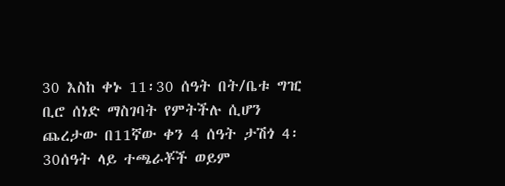30 እስከ ቀኑ 11፡30 ሰዓት በት/ቤቱ ግዢ ቢሮ ሰነድ ማስገባት የምትችሉ ሲሆን ጨረታው በ11ኛው ቀን 4 ሰዓት ታሽጎ 4፡30ሰዓት ላይ ተጫራቾች ወይም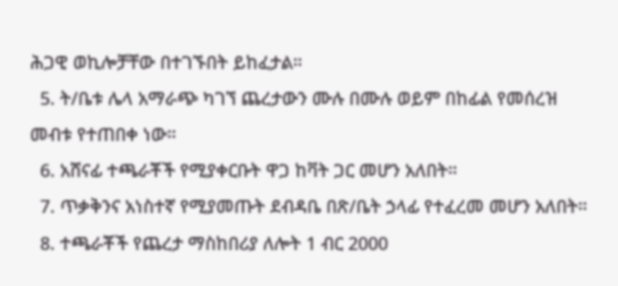ሕጋዊ ወኪሎቻቸው በተገኙበት ይከፈታል።
  5. ት/ቤቱ ሌላ አማራጭ ካገኘ ጨረታውን ሙሉ በሙሉ ወይም በከፊል የመሰረዝ መብቱ የተጠበቀ ነው።
  6. አሸናፊ ተጫራቾች የሚያቀርቡት ዋጋ ከቫት ጋር መሆን አለበት።
  7. ጥቃቅንና አነስተኛ የሚያመጡት ደብዳቤ በጽ/ቤት ኃላፊ የተፈረመ መሆን አለበት።
  8. ተጫራቾች የጨረታ ማስከበሪያ ለሎት 1 ብር 2000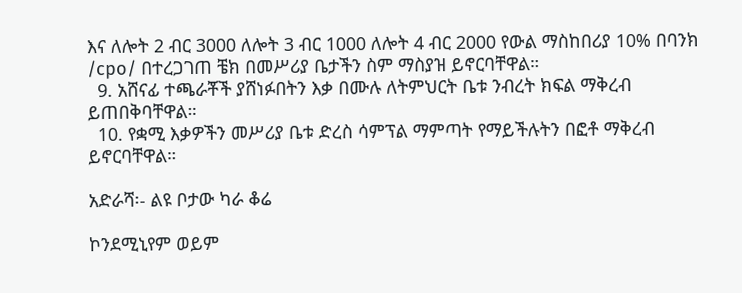እና ለሎት 2 ብር 3000 ለሎት 3 ብር 1000 ለሎት 4 ብር 2000 የውል ማስከበሪያ 10% በባንክ /cpo/ በተረጋገጠ ቼክ በመሥሪያ ቤታችን ስም ማስያዝ ይኖርባቸዋል።
  9. አሸናፊ ተጫራቾች ያሸነፉበትን እቃ በሙሉ ለትምህርት ቤቱ ንብረት ክፍል ማቅረብ ይጠበቅባቸዋል።
  10. የቋሚ እቃዎችን መሥሪያ ቤቱ ድረስ ሳምፕል ማምጣት የማይችሉትን በፎቶ ማቅረብ ይኖርባቸዋል።

አድራሻ፡- ልዩ ቦታው ካራ ቆሬ

ኮንደሚኒየም ወይም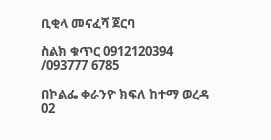ቢቂላ መናፈሻ ጀርባ

ስልክ ቁጥር 0912120394 /093777 6785

በኮልፌ ቀራንዮ ክፍለ ከተማ ወረዳ 02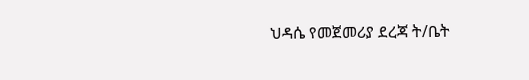ህዳሴ የመጀመሪያ ደረጃ ት/ቤት